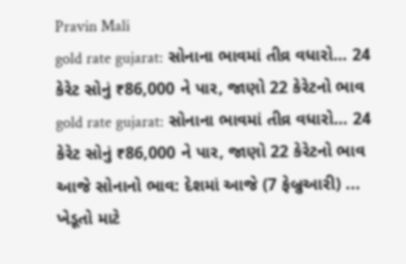Pravin Mali
gold rate gujarat: સોનાના ભાવમાં તીવ્ર વધારો… 24 કેરેટ સોનું ₹86,000 ને પાર, જાણો 22 કેરેટનો ભાવ
gold rate gujarat: સોનાના ભાવમાં તીવ્ર વધારો… 24 કેરેટ સોનું ₹86,000 ને પાર, જાણો 22 કેરેટનો ભાવ આજે સોનાનો ભાવ: દેશમાં આજે (7 ફેબ્રુઆરી) ...
ખેડૂતો માટે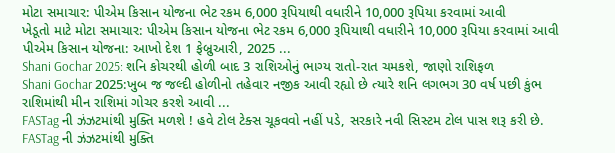મોટા સમાચાર: પીએમ કિસાન યોજના ભેટ રકમ 6,000 રૂપિયાથી વધારીને 10,000 રૂપિયા કરવામાં આવી
ખેડૂતો માટે મોટા સમાચાર: પીએમ કિસાન યોજના ભેટ રકમ 6,000 રૂપિયાથી વધારીને 10,000 રૂપિયા કરવામાં આવી પીએમ કિસાન યોજના: આખો દેશ 1 ફેબ્રુઆરી, 2025 ...
Shani Gochar 2025: શનિ કોચરથી હોળી બાદ 3 રાશિઓનું ભાગ્ય રાતો-રાત ચમકશે, જાણો રાશિફળ
Shani Gochar 2025:ખુબ જ જલ્દી હોળીનો તહેવાર નજીક આવી રહ્યો છે ત્યારે શનિ લગભગ 30 વર્ષ પછી કુંભ રાશિમાંથી મીન રાશિમાં ગોચર કરશે આવી ...
FASTag ની ઝંઝટમાંથી મુક્તિ મળશે ! હવે ટોલ ટેક્સ ચૂકવવો નહીં પડે, સરકારે નવી સિસ્ટમ ટોલ પાસ શરૂ કરી છે.
FASTag ની ઝંઝટમાંથી મુક્તિ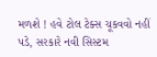મળશે ! હવે ટોલ ટેક્સ ચૂકવવો નહીં પડે, સરકારે નવી સિસ્ટમ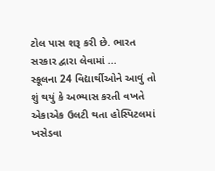ટોલ પાસ શરૂ કરી છે. ભારત સરકાર દ્વારા લેવામાં ...
સ્કૂલના 24 વિદ્યાર્થીઓને આવું તો શું થયું કે અભ્યાસ કરતી વખતે એકાએક ઉલટી થતા હોસ્પિટલમાં ખસેડવા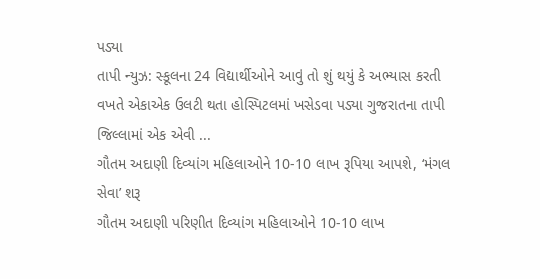પડ્યા
તાપી ન્યુઝ: સ્કૂલના 24 વિદ્યાર્થીઓને આવું તો શું થયું કે અભ્યાસ કરતી વખતે એકાએક ઉલટી થતા હોસ્પિટલમાં ખસેડવા પડ્યા ગુજરાતના તાપી જિલ્લામાં એક એવી ...
ગૌતમ અદાણી દિવ્યાંગ મહિલાઓને 10-10 લાખ રૂપિયા આપશે, ‘મંગલ સેવા’ શરૂ
ગૌતમ અદાણી પરિણીત દિવ્યાંગ મહિલાઓને 10-10 લાખ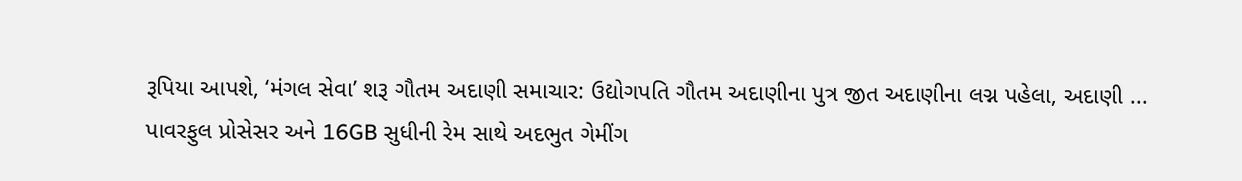રૂપિયા આપશે, ‘મંગલ સેવા’ શરૂ ગૌતમ અદાણી સમાચાર: ઉદ્યોગપતિ ગૌતમ અદાણીના પુત્ર જીત અદાણીના લગ્ન પહેલા, અદાણી ...
પાવરફુલ પ્રોસેસર અને 16GB સુધીની રેમ સાથે અદભુત ગેમીંગ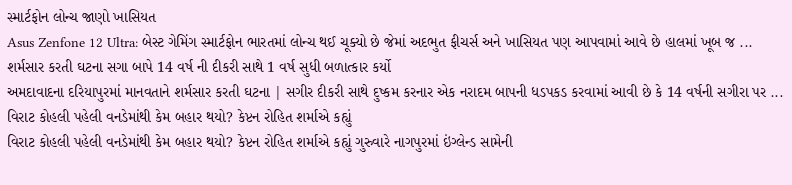સ્માર્ટફોન લોન્ચ જાણો ખાસિયત
Asus Zenfone 12 Ultra: બેસ્ટ ગેમિંગ સ્માર્ટફોન ભારતમાં લોન્ચ થઈ ચૂક્યો છે જેમાં અદભુત ફીચર્સ અને ખાસિયત પણ આપવામાં આવે છે હાલમાં ખૂબ જ ...
શર્મસાર કરતી ઘટના સગા બાપે 14 વર્ષ ની દીકરી સાથે 1 વર્ષ સુધી બળાત્કાર કર્યો
અમદાવાદના દરિયાપુરમાં માનવતાને શર્મસાર કરતી ઘટના | સગીર દીકરી સાથે દુષ્કમ કરનાર એક નરાદમ બાપની ધડપકડ કરવામાં આવી છે કે 14 વર્ષની સગીરા પર ...
વિરાટ કોહલી પહેલી વનડેમાંથી કેમ બહાર થયો? કેપ્ટન રોહિત શર્માએ કહ્યું
વિરાટ કોહલી પહેલી વનડેમાંથી કેમ બહાર થયો? કેપ્ટન રોહિત શર્માએ કહ્યું ગુરુવારે નાગપુરમાં ઇંગ્લેન્ડ સામેની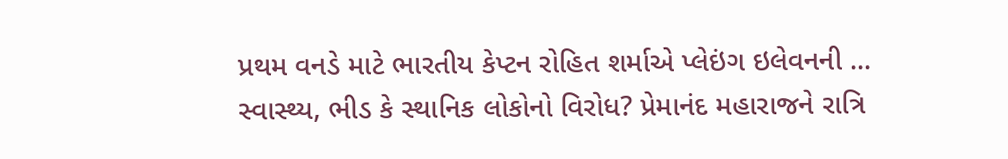પ્રથમ વનડે માટે ભારતીય કેપ્ટન રોહિત શર્માએ પ્લેઇંગ ઇલેવનની ...
સ્વાસ્થ્ય, ભીડ કે સ્થાનિક લોકોનો વિરોધ? પ્રેમાનંદ મહારાજને રાત્રિ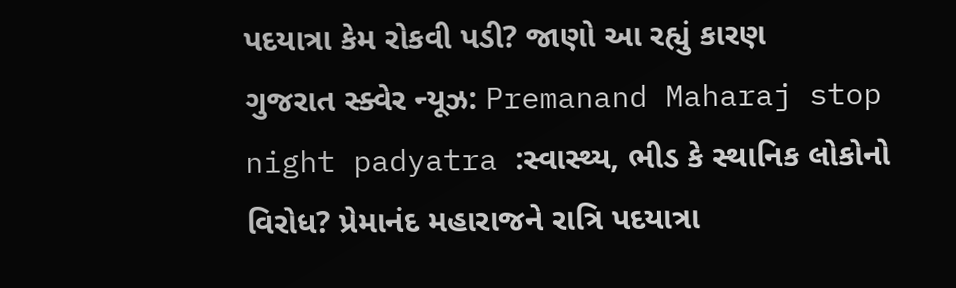પદયાત્રા કેમ રોકવી પડી? જાણો આ રહ્યું કારણ
ગુજરાત સ્ક્વેર ન્યૂઝ: Premanand Maharaj stop night padyatra :સ્વાસ્થ્ય, ભીડ કે સ્થાનિક લોકોનો વિરોધ? પ્રેમાનંદ મહારાજને રાત્રિ પદયાત્રા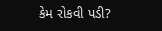કેમ રોકવી પડી?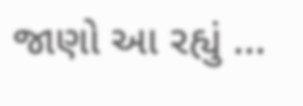જાણો આ રહ્યું ...